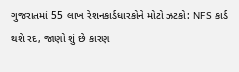ગુજરાતમાં 55 લાખ રેશનકાર્ડધારકોને મોટો ઝટકો: NFS કાર્ડ થશે રદ, જાણો શું છે કારણ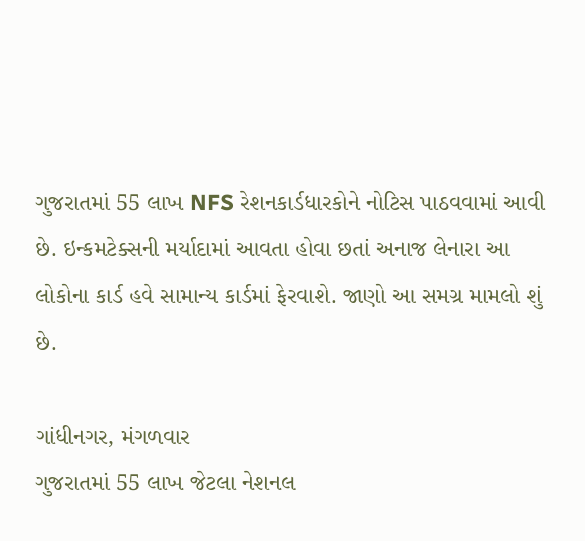ગુજરાતમાં 55 લાખ NFS રેશનકાર્ડધારકોને નોટિસ પાઠવવામાં આવી છે. ઇન્કમટેક્સની મર્યાદામાં આવતા હોવા છતાં અનાજ લેનારા આ લોકોના કાર્ડ હવે સામાન્ય કાર્ડમાં ફેરવાશે. જાણો આ સમગ્ર મામલો શું છે.

ગાંધીનગર, મંગળવાર
ગુજરાતમાં 55 લાખ જેટલા નેશનલ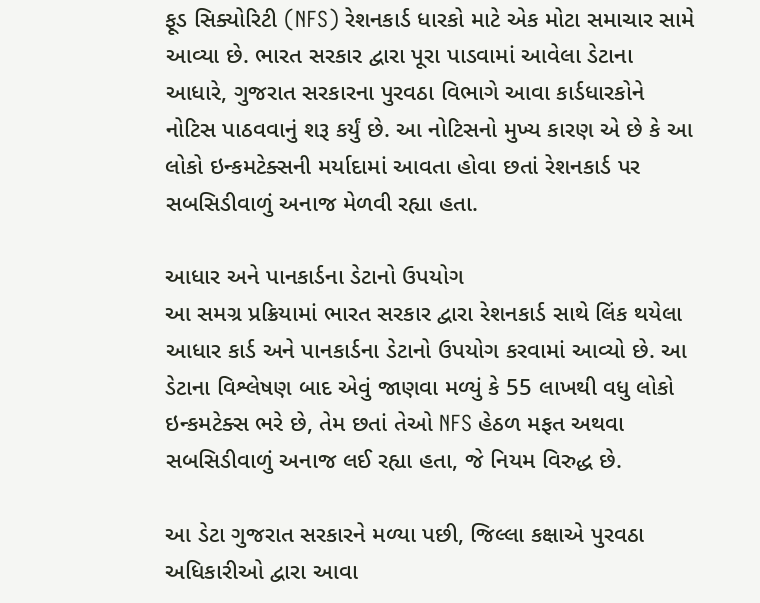ફૂડ સિક્યોરિટી (NFS) રેશનકાર્ડ ધારકો માટે એક મોટા સમાચાર સામે આવ્યા છે. ભારત સરકાર દ્વારા પૂરા પાડવામાં આવેલા ડેટાના આધારે, ગુજરાત સરકારના પુરવઠા વિભાગે આવા કાર્ડધારકોને નોટિસ પાઠવવાનું શરૂ કર્યું છે. આ નોટિસનો મુખ્ય કારણ એ છે કે આ લોકો ઇન્કમટેક્સની મર્યાદામાં આવતા હોવા છતાં રેશનકાર્ડ પર સબસિડીવાળું અનાજ મેળવી રહ્યા હતા.

આધાર અને પાનકાર્ડના ડેટાનો ઉપયોગ
આ સમગ્ર પ્રક્રિયામાં ભારત સરકાર દ્વારા રેશનકાર્ડ સાથે લિંક થયેલા આધાર કાર્ડ અને પાનકાર્ડના ડેટાનો ઉપયોગ કરવામાં આવ્યો છે. આ ડેટાના વિશ્લેષણ બાદ એવું જાણવા મળ્યું કે 55 લાખથી વધુ લોકો ઇન્કમટેક્સ ભરે છે, તેમ છતાં તેઓ NFS હેઠળ મફત અથવા સબસિડીવાળું અનાજ લઈ રહ્યા હતા, જે નિયમ વિરુદ્ધ છે.

આ ડેટા ગુજરાત સરકારને મળ્યા પછી, જિલ્લા કક્ષાએ પુરવઠા અધિકારીઓ દ્વારા આવા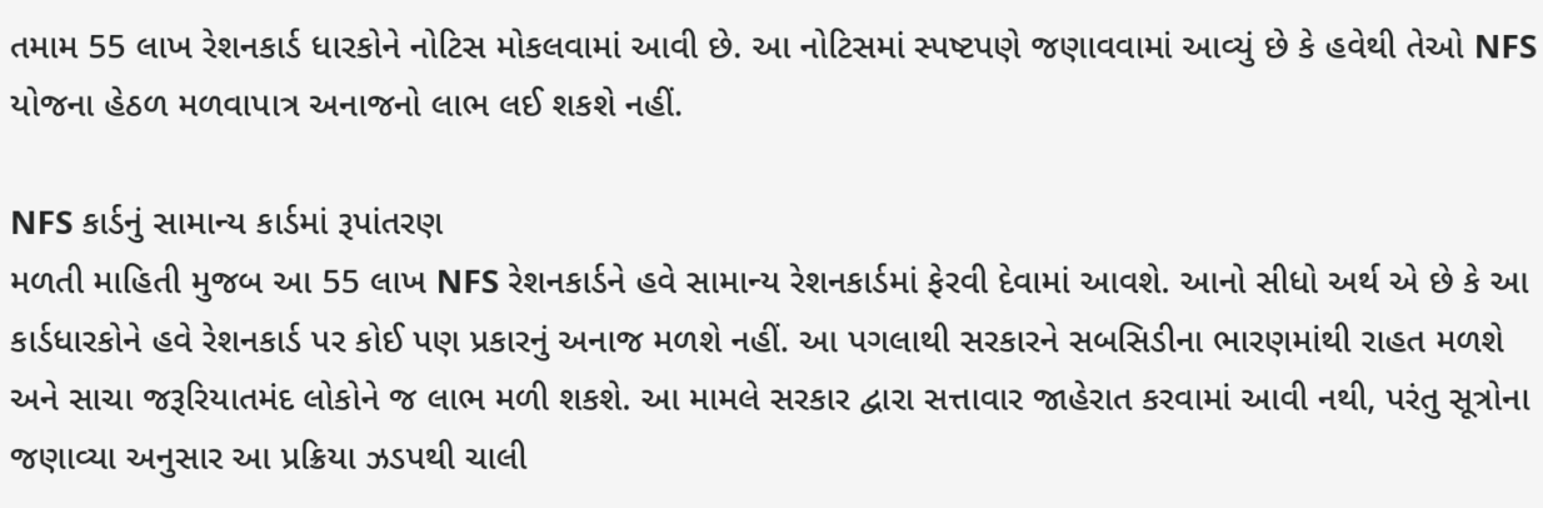તમામ 55 લાખ રેશનકાર્ડ ધારકોને નોટિસ મોકલવામાં આવી છે. આ નોટિસમાં સ્પષ્ટપણે જણાવવામાં આવ્યું છે કે હવેથી તેઓ NFS યોજના હેઠળ મળવાપાત્ર અનાજનો લાભ લઈ શકશે નહીં.

NFS કાર્ડનું સામાન્ય કાર્ડમાં રૂપાંતરણ
મળતી માહિતી મુજબ આ 55 લાખ NFS રેશનકાર્ડને હવે સામાન્ય રેશનકાર્ડમાં ફેરવી દેવામાં આવશે. આનો સીધો અર્થ એ છે કે આ કાર્ડધારકોને હવે રેશનકાર્ડ પર કોઈ પણ પ્રકારનું અનાજ મળશે નહીં. આ પગલાથી સરકારને સબસિડીના ભારણમાંથી રાહત મળશે અને સાચા જરૂરિયાતમંદ લોકોને જ લાભ મળી શકશે. આ મામલે સરકાર દ્વારા સત્તાવાર જાહેરાત કરવામાં આવી નથી, પરંતુ સૂત્રોના જણાવ્યા અનુસાર આ પ્રક્રિયા ઝડપથી ચાલી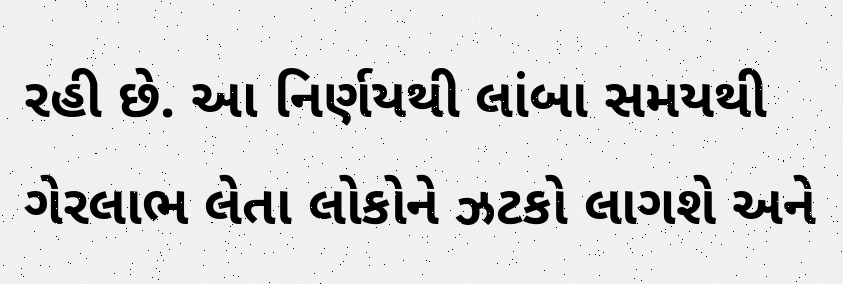રહી છે. આ નિર્ણયથી લાંબા સમયથી ગેરલાભ લેતા લોકોને ઝટકો લાગશે અને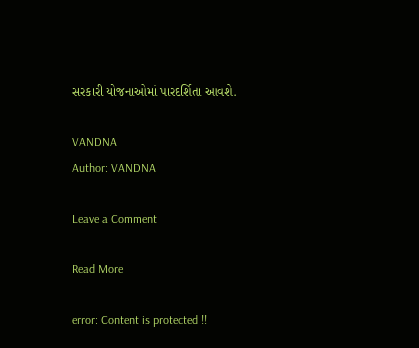સરકારી યોજનાઓમાં પારદર્શિતા આવશે.

VANDNA
Author: VANDNA

Leave a Comment

Read More

error: Content is protected !!